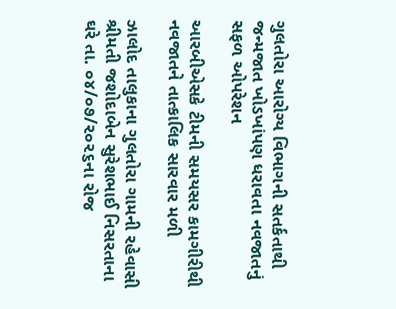ગુલતોરા આરોગ્ય વિભાગની સતર્કતાથી જન્મજાત ખોડખાંપણ ધરાવતા નવજાતનું સફળ ઓપરેશન

આરબીએસકે ટીમની સમયસર કામગીરીથી નવજાતને તાત્કાલિક સારવાર મળી

ઝાલોદ તાલુકાના ગુલતોરા ગામની રહેવાસી શ્રીમતી જશોદાબેન સુરેશભાઈ નિસરતાના ઘરે તા. ૦૪/૦૭/૨૦૨૬ના રોજ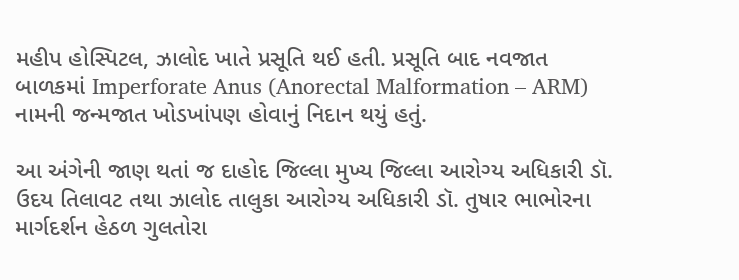મહીપ હોસ્પિટલ, ઝાલોદ ખાતે પ્રસૂતિ થઈ હતી. પ્રસૂતિ બાદ નવજાત બાળકમાં Imperforate Anus (Anorectal Malformation – ARM) નામની જન્મજાત ખોડખાંપણ હોવાનું નિદાન થયું હતું.

આ અંગેની જાણ થતાં જ દાહોદ જિલ્લા મુખ્ય જિલ્લા આરોગ્ય અધિકારી ડૉ. ઉદય તિલાવટ તથા ઝાલોદ તાલુકા આરોગ્ય અધિકારી ડૉ. તુષાર ભાભોરના માર્ગદર્શન હેઠળ ગુલતોરા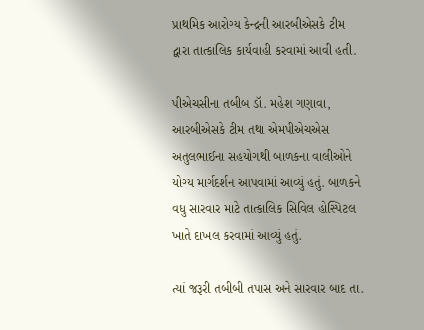પ્રાથમિક આરોગ્ય કેન્દ્રની આરબીએસકે ટીમ દ્વારા તાત્કાલિક કાર્યવાહી કરવામાં આવી હતી.

પીએચસીના તબીબ ડૉ. મહેશ ગણાવા, આરબીએસકે ટીમ તથા એમપીએચએસ અતુલભાઈના સહયોગથી બાળકના વાલીઓને યોગ્ય માર્ગદર્શન આપવામાં આવ્યું હતું. બાળકને વધુ સારવાર માટે તાત્કાલિક સિવિલ હોસ્પિટલ ખાતે દાખલ કરવામાં આવ્યું હતું.

ત્યાં જરૂરી તબીબી તપાસ અને સારવાર બાદ તા.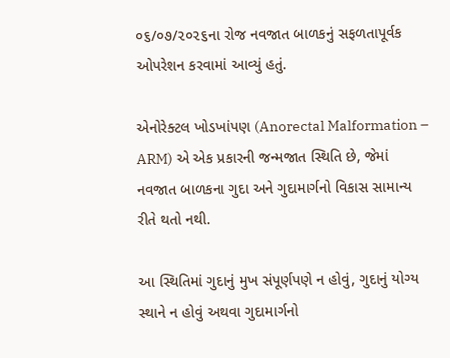૦૬/૦૭/૨૦૨૬ના રોજ નવજાત બાળકનું સફળતાપૂર્વક ઓપરેશન કરવામાં આવ્યું હતું.

એનોરેક્ટલ ખોડખાંપણ (Anorectal Malformation – ARM) એ એક પ્રકારની જન્મજાત સ્થિતિ છે, જેમાં નવજાત બાળકના ગુદા અને ગુદામાર્ગનો વિકાસ સામાન્ય રીતે થતો નથી.

આ સ્થિતિમાં ગુદાનું મુખ સંપૂર્ણપણે ન હોવું, ગુદાનું યોગ્ય સ્થાને ન હોવું અથવા ગુદામાર્ગનો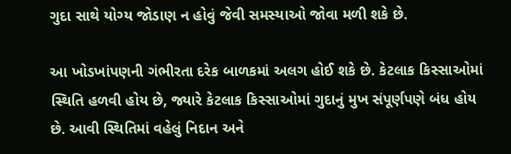ગુદા સાથે યોગ્ય જોડાણ ન હોવું જેવી સમસ્યાઓ જોવા મળી શકે છે.

આ ખોડખાંપણની ગંભીરતા દરેક બાળકમાં અલગ હોઈ શકે છે. કેટલાક કિસ્સાઓમાં સ્થિતિ હળવી હોય છે, જ્યારે કેટલાક કિસ્સાઓમાં ગુદાનું મુખ સંપૂર્ણપણે બંધ હોય છે. આવી સ્થિતિમાં વહેલું નિદાન અને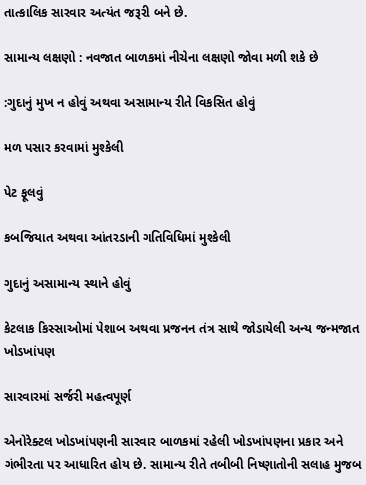તાત્કાલિક સારવાર અત્યંત જરૂરી બને છે.

સામાન્ય લક્ષણો : નવજાત બાળકમાં નીચેના લક્ષણો જોવા મળી શકે છે

:ગુદાનું મુખ ન હોવું અથવા અસામાન્ય રીતે વિકસિત હોવું

મળ પસાર કરવામાં મુશ્કેલી

પેટ ફૂલવું

કબજિયાત અથવા આંતરડાની ગતિવિધિમાં મુશ્કેલી

ગુદાનું અસામાન્ય સ્થાને હોવું

કેટલાક કિસ્સાઓમાં પેશાબ અથવા પ્રજનન તંત્ર સાથે જોડાયેલી અન્ય જન્મજાત ખોડખાંપણ

સારવારમાં સર્જરી મહત્વપૂર્ણ

એનોરેક્ટલ ખોડખાંપણની સારવાર બાળકમાં રહેલી ખોડખાંપણના પ્રકાર અને ગંભીરતા પર આધારિત હોય છે. સામાન્ય રીતે તબીબી નિષ્ણાતોની સલાહ મુજબ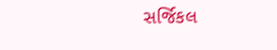સર્જિકલ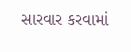સારવાર કરવામાં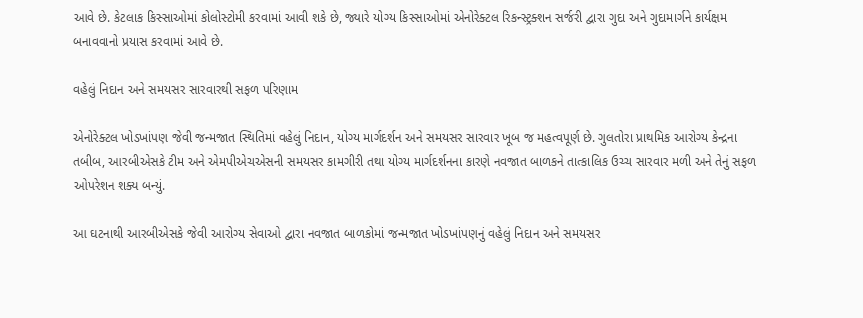આવે છે. કેટલાક કિસ્સાઓમાં કોલોસ્ટોમી કરવામાં આવી શકે છે, જ્યારે યોગ્ય કિસ્સાઓમાં એનોરેક્ટલ રિકન્સ્ટ્રક્શન સર્જરી દ્વારા ગુદા અને ગુદામાર્ગને કાર્યક્ષમ બનાવવાનો પ્રયાસ કરવામાં આવે છે.

વહેલું નિદાન અને સમયસર સારવારથી સફળ પરિણામ

એનોરેક્ટલ ખોડખાંપણ જેવી જન્મજાત સ્થિતિમાં વહેલું નિદાન, યોગ્ય માર્ગદર્શન અને સમયસર સારવાર ખૂબ જ મહત્વપૂર્ણ છે. ગુલતોરા પ્રાથમિક આરોગ્ય કેન્દ્રના તબીબ, આરબીએસકે ટીમ અને એમપીએચએસની સમયસર કામગીરી તથા યોગ્ય માર્ગદર્શનના કારણે નવજાત બાળકને તાત્કાલિક ઉચ્ચ સારવાર મળી અને તેનું સફળ ઓપરેશન શક્ય બન્યું.

આ ઘટનાથી આરબીએસકે જેવી આરોગ્ય સેવાઓ દ્વારા નવજાત બાળકોમાં જન્મજાત ખોડખાંપણનું વહેલું નિદાન અને સમયસર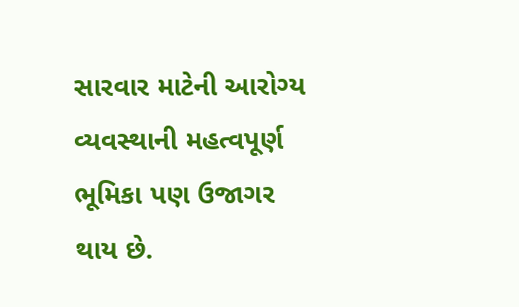સારવાર માટેની આરોગ્ય વ્યવસ્થાની મહત્વપૂર્ણ ભૂમિકા પણ ઉજાગર થાય છે.